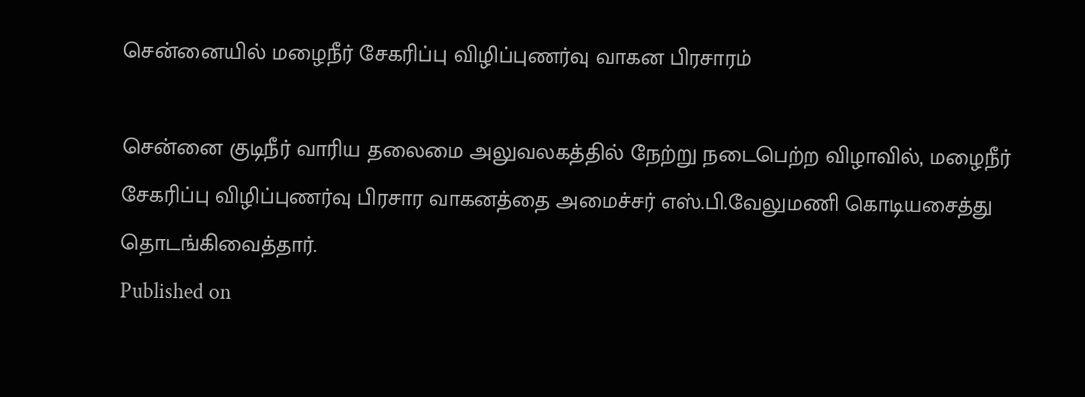சென்னையில் மழைநீர் சேகரிப்பு விழிப்புணர்வு வாகன பிரசாரம்

சென்னை குடிநீர் வாரிய தலைமை அலுவலகத்தில் நேற்று நடைபெற்ற விழாவில், மழைநீர் சேகரிப்பு விழிப்புணர்வு பிரசார வாகனத்தை அமைச்சர் எஸ்.பி.வேலுமணி கொடியசைத்து தொடங்கிவைத்தார்.
Published on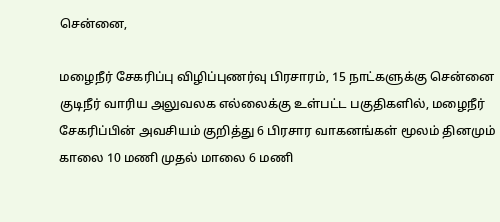சென்னை,

மழைநீர் சேகரிப்பு விழிப்புணர்வு பிரசாரம், 15 நாட்களுக்கு சென்னை குடிநீர் வாரிய அலுவலக எல்லைக்கு உள்பட்ட பகுதிகளில், மழைநீர் சேகரிப்பின் அவசியம் குறித்து 6 பிரசார வாகனங்கள் மூலம் தினமும் காலை 10 மணி முதல் மாலை 6 மணி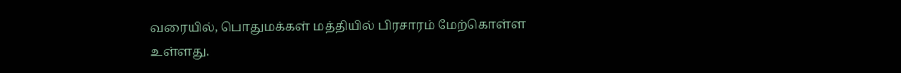வரையில், பொதுமக்கள் மத்தியில் பிரசாரம் மேற்கொள்ள உள்ளது.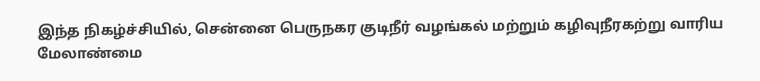இந்த நிகழ்ச்சியில், சென்னை பெருநகர குடிநீர் வழங்கல் மற்றும் கழிவுநீரகற்று வாரிய மேலாண்மை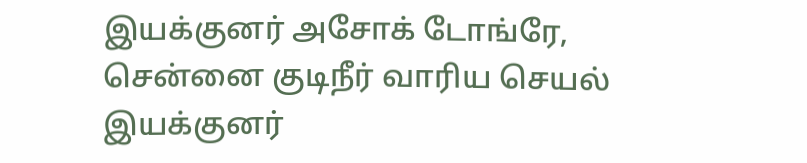இயக்குனர் அசோக் டோங்ரே, சென்னை குடிநீர் வாரிய செயல் இயக்குனர்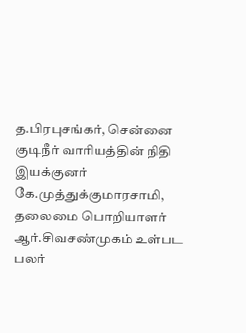த.பிரபுசங்கர், சென்னை குடிநீர் வாரியத்தின் நிதி இயக்குனர் கே.முத்துக்குமாரசாமி, தலைமை பொறியாளர் ஆர்.சிவசண்முகம் உள்பட பலர்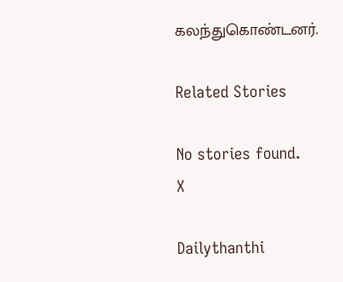கலந்துகொண்டனர்.

Related Stories

No stories found.
X

Dailythanthi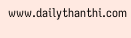www.dailythanthi.com